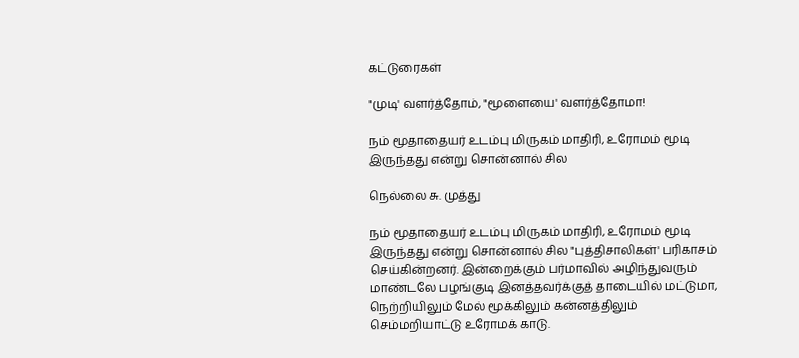கட்டுரைகள்

"முடி' வளர்த்தோம், "மூளையை' வளர்த்தோமா!

நம் மூதாதையர் உடம்பு மிருகம் மாதிரி, உரோமம் மூடி இருந்தது என்று சொன்னால் சில

நெல்லை சு. முத்து

நம் மூதாதையர் உடம்பு மிருகம் மாதிரி, உரோமம் மூடி இருந்தது என்று சொன்னால் சில "புத்திசாலிகள்' பரிகாசம் செய்கின்றனர். இன்றைக்கும் பர்மாவில் அழிந்துவரும் மாண்டலே பழங்குடி இனத்தவர்க்குத் தாடையில் மட்டுமா, நெற்றியிலும் மேல் மூக்கிலும் கன்னத்திலும் செம்மறியாட்டு உரோமக் காடு.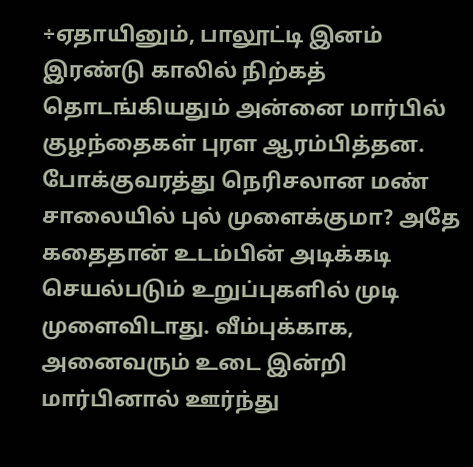÷ஏதாயினும், பாலூட்டி இனம் இரண்டு காலில் நிற்கத் தொடங்கியதும் அன்னை மார்பில் குழந்தைகள் புரள ஆரம்பித்தன. போக்குவரத்து நெரிசலான மண் சாலையில் புல் முளைக்குமா? அதே கதைதான் உடம்பின் அடிக்கடி செயல்படும் உறுப்புகளில் முடி முளைவிடாது. வீம்புக்காக, அனைவரும் உடை இன்றி மார்பினால் ஊர்ந்து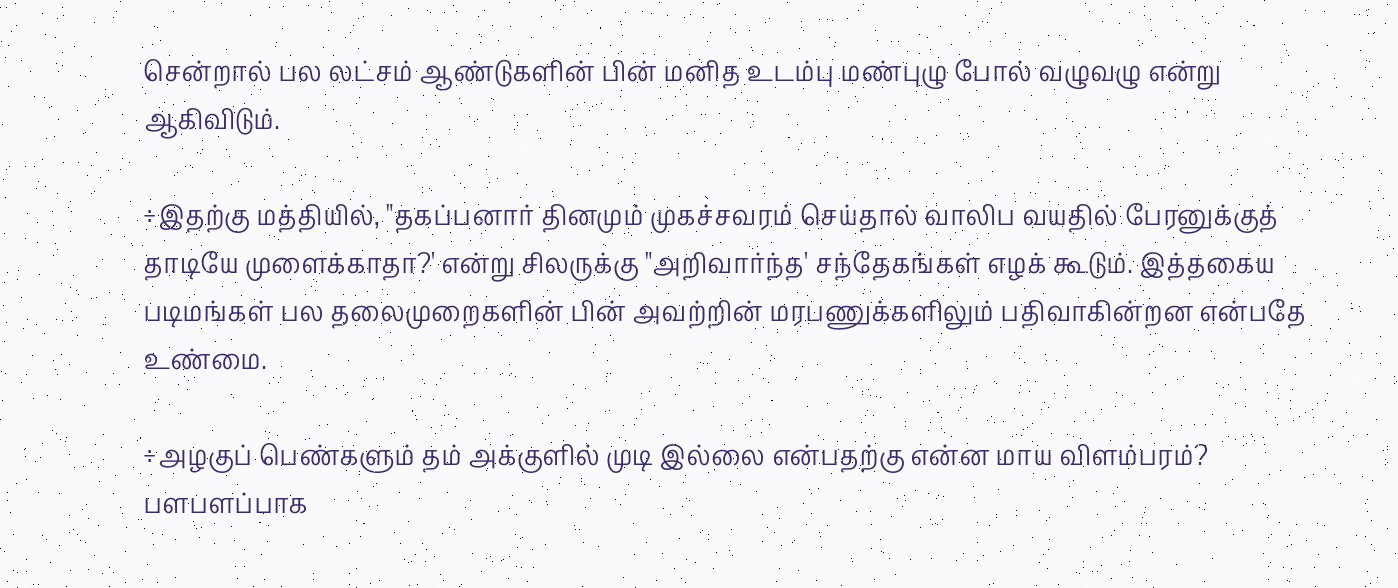சென்றால் பல லட்சம் ஆண்டுகளின் பின் மனித உடம்பு மண்புழு போல் வழுவழு என்று ஆகிவிடும்.

÷இதற்கு மத்தியில், "தகப்பனார் தினமும் முகச்சவரம் செய்தால் வாலிப வயதில் பேரனுக்குத் தாடியே முளைக்காதா?' என்று சிலருக்கு "அறிவார்ந்த' சந்தேகங்கள் எழக் கூடும். இத்தகைய படிமங்கள் பல தலைமுறைகளின் பின் அவற்றின் மரபணுக்களிலும் பதிவாகின்றன என்பதே உண்மை.

÷அழகுப் பெண்களும் தம் அக்குளில் முடி இல்லை என்பதற்கு என்ன மாய விளம்பரம்? பளபளப்பாக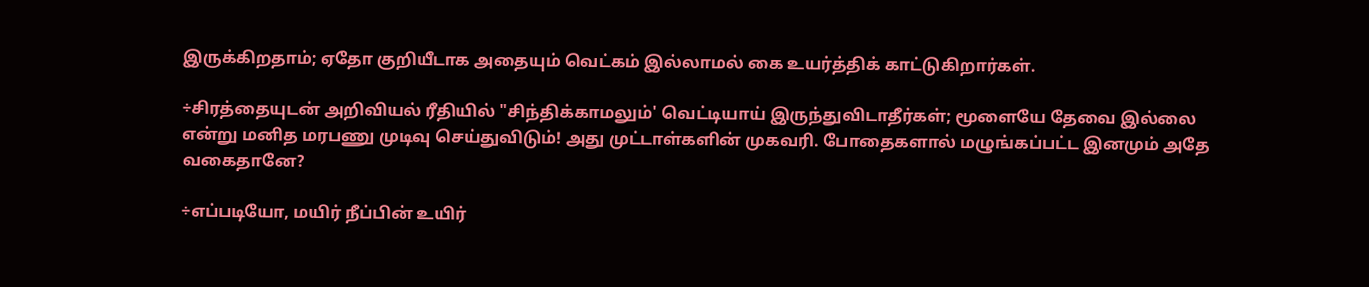இருக்கிறதாம்; ஏதோ குறியீடாக அதையும் வெட்கம் இல்லாமல் கை உயர்த்திக் காட்டுகிறார்கள்.

÷சிரத்தையுடன் அறிவியல் ரீதியில் "சிந்திக்காமலும்' வெட்டியாய் இருந்துவிடாதீர்கள்; மூளையே தேவை இல்லை என்று மனித மரபணு முடிவு செய்துவிடும்! அது முட்டாள்களின் முகவரி. போதைகளால் மழுங்கப்பட்ட இனமும் அதே வகைதானே?

÷எப்படியோ, மயிர் நீப்பின் உயிர்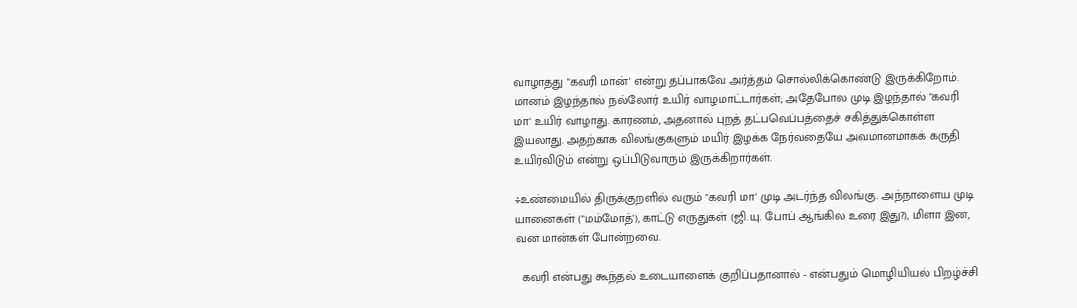வாழாதது "கவரி மான்' என்று தப்பாகவே அர்த்தம் சொல்லிக்கொண்டு இருக்கிறோம். மானம் இழந்தால் நல்லோர் உயிர் வாழமாட்டார்கள்; அதேபோல முடி இழந்தால் "கவரி மா' உயிர் வாழாது. காரணம், அதனால் புறத் தட்பவெப்பத்தைச் சகித்துக்கொள்ள இயலாது. அதற்காக விலங்குகளும் மயிர் இழக்க நேர்வதையே அவமானமாகக் கருதி உயிர்விடும் என்று ஒப்பிடுவாரும் இருக்கிறார்கள்.

÷உண்மையில் திருக்குறளில் வரும் "கவரி மா' முடி அடர்ந்த விலங்கு. அந்நாளைய முடி யானைகள் ("மம்மோத்'), காட்டு எருதுகள் (ஜி.யு. போப் ஆங்கில உரை இது?), மிளா இன, வன மான்கள் போன்றவை.

  கவரி என்பது கூந்தல் உடையாளைக் குறிப்பதானால் - என்பதும் மொழியியல் பிறழ்ச்சி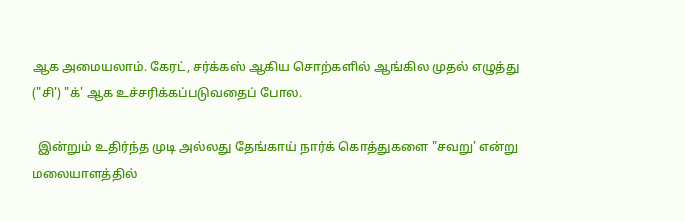ஆக அமையலாம். கேரட், சர்க்கஸ் ஆகிய சொற்களில் ஆங்கில முதல் எழுத்து ("சி') "க்' ஆக உச்சரிக்கப்படுவதைப் போல.

  இன்றும் உதிர்ந்த முடி அல்லது தேங்காய் நார்க் கொத்துகளை "சவறு' என்று மலையாளத்தில்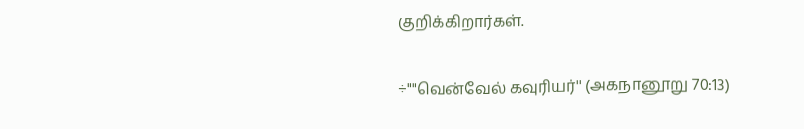குறிக்கிறார்கள்.

÷""வென்வேல் கவுரியர்'' (அகநானூறு 70:13)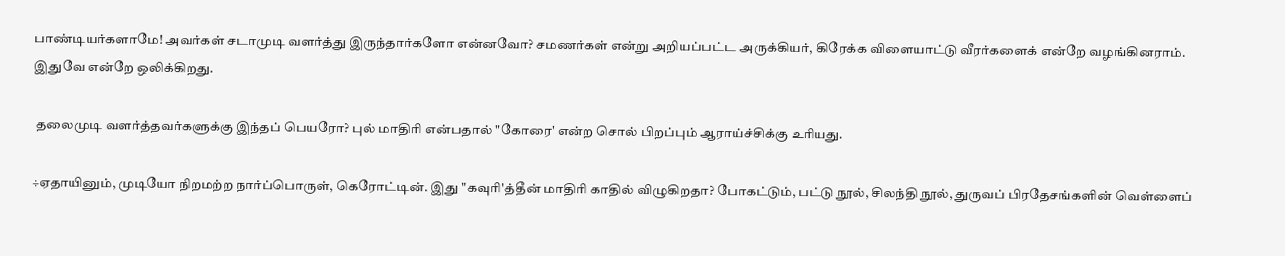பாண்டியர்களாமே! அவர்கள் சடாமுடி வளர்த்து இருந்தார்களோ என்னவோ? சமணர்கள் என்று அறியப்பட்ட அருக்கியர், கிரேக்க விளையாட்டு வீரர்களைக் என்றே வழங்கினராம். இதுவே என்றே ஒலிக்கிறது.

 தலைமுடி வளர்த்தவர்களுக்கு இந்தப் பெயரோ? புல் மாதிரி என்பதால் "கோரை' என்ற சொல் பிறப்பும் ஆராய்ச்சிக்கு உரியது.

÷ஏதாயினும், முடியோ நிறமற்ற நார்ப்பொருள், கெரோட்டின். இது "கவுரி'த்தீன் மாதிரி காதில் விழுகிறதா? போகட்டும், பட்டு நூல், சிலந்தி நூல், துருவப் பிரதேசங்களின் வெள்ளைப்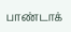பாண்டாக்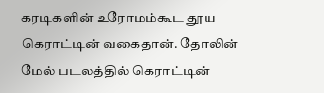கரடிகளின் உரோமம்கூட தூய கெராட்டின் வகைதான். தோலின் மேல் படலத்தில் கெராட்டின்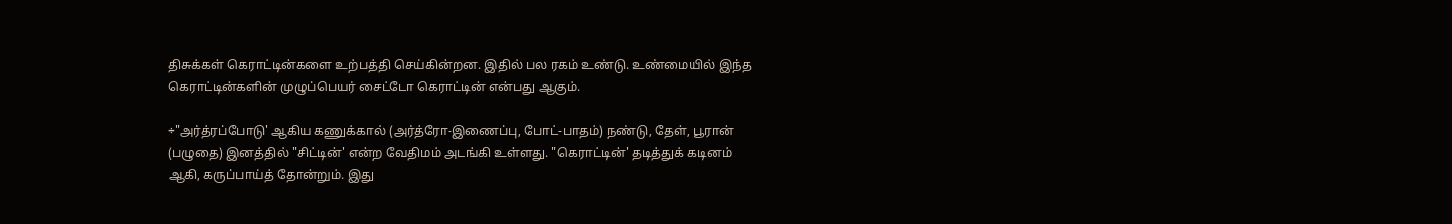திசுக்கள் கெராட்டின்களை உற்பத்தி செய்கின்றன. இதில் பல ரகம் உண்டு. உண்மையில் இந்த கெராட்டின்களின் முழுப்பெயர் சைட்டோ கெராட்டின் என்பது ஆகும்.

÷"அர்த்ரப்போடு' ஆகிய கணுக்கால் (அர்த்ரோ-இணைப்பு, போட்-பாதம்) நண்டு, தேள், பூரான் (பழுதை) இனத்தில் "சிட்டின்' என்ற வேதிமம் அடங்கி உள்ளது. "கெராட்டின்' தடித்துக் கடினம் ஆகி, கருப்பாய்த் தோன்றும். இது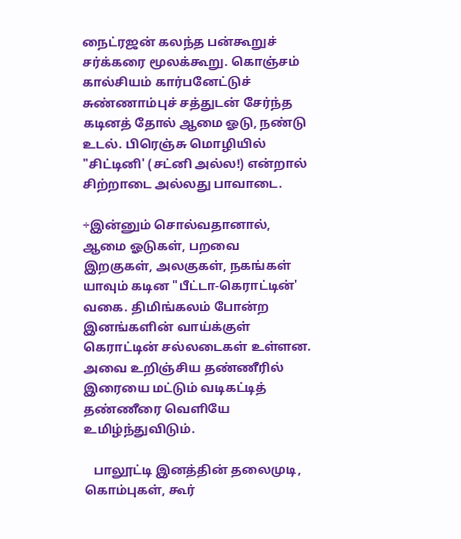நைட்ரஜன் கலந்த பன்கூறுச் சர்க்கரை மூலக்கூறு. கொஞ்சம் கால்சியம் கார்பனேட்டுச் சுண்ணாம்புச் சத்துடன் சேர்ந்த கடினத் தோல் ஆமை ஓடு, நண்டு உடல். பிரெஞ்சு மொழியில் "சிட்டினி' (சட்னி அல்ல!) என்றால் சிற்றாடை அல்லது பாவாடை.

÷இன்னும் சொல்வதானால், ஆமை ஓடுகள், பறவை இறகுகள், அலகுகள், நகங்கள் யாவும் கடின "பீட்டா-கெராட்டின்' வகை. திமிங்கலம் போன்ற இனங்களின் வாய்க்குள் கெராட்டின் சல்லடைகள் உள்ளன. அவை உறிஞ்சிய தண்ணீரில் இரையை மட்டும் வடிகட்டித் தண்ணீரை வெளியே உமிழ்ந்துவிடும்.

   பாலூட்டி இனத்தின் தலைமுடி, கொம்புகள், கூர்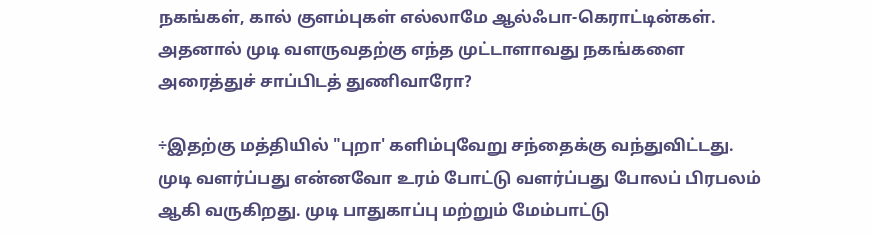நகங்கள், கால் குளம்புகள் எல்லாமே ஆல்ஃபா-கெராட்டின்கள். அதனால் முடி வளருவதற்கு எந்த முட்டாளாவது நகங்களை அரைத்துச் சாப்பிடத் துணிவாரோ?

÷இதற்கு மத்தியில் "புறா' களிம்புவேறு சந்தைக்கு வந்துவிட்டது. முடி வளர்ப்பது என்னவோ உரம் போட்டு வளர்ப்பது போலப் பிரபலம் ஆகி வருகிறது. முடி பாதுகாப்பு மற்றும் மேம்பாட்டு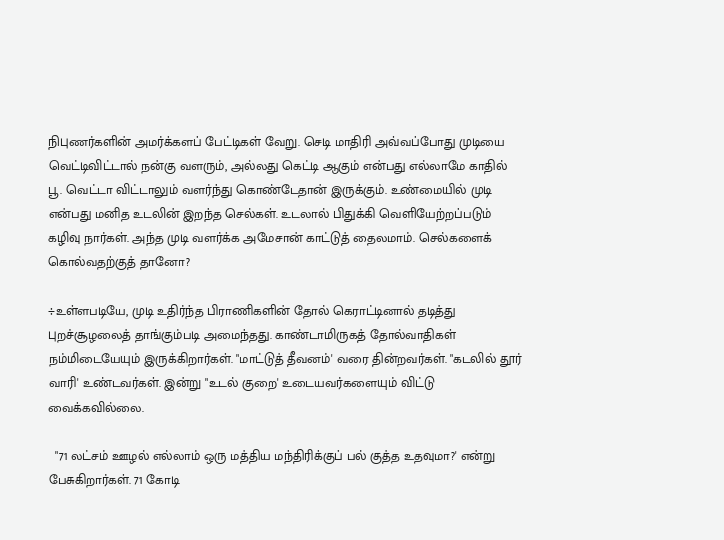நிபுணர்களின் அமர்க்களப் பேட்டிகள் வேறு. செடி மாதிரி அவ்வப்போது முடியை வெட்டிவிட்டால் நன்கு வளரும், அல்லது கெட்டி ஆகும் என்பது எல்லாமே காதில் பூ. வெட்டா விட்டாலும் வளர்ந்து கொண்டேதான் இருக்கும். உண்மையில் முடி என்பது மனித உடலின் இறந்த செல்கள். உடலால் பிதுக்கி வெளியேற்றப்படும் கழிவு நார்கள். அந்த முடி வளர்க்க அமேசான் காட்டுத் தைலமாம். செல்களைக் கொல்வதற்குத் தானோ?

÷உள்ளபடியே, முடி உதிர்ந்த பிராணிகளின் தோல் கெராட்டினால் தடித்து புறச்சூழலைத் தாங்கும்படி அமைந்தது. காண்டாமிருகத் தோல்வாதிகள் நம்மிடையேயும் இருக்கிறார்கள். "மாட்டுத் தீவனம்' வரை தின்றவர்கள். "கடலில் தூர் வாரி' உண்டவர்கள். இன்று "உடல் குறை' உடையவர்களையும் விட்டு வைக்கவில்லை.

  "71 லட்சம் ஊழல் எல்லாம் ஒரு மத்திய மந்திரிக்குப் பல் குத்த உதவுமா?' என்று பேசுகிறார்கள். 71 கோடி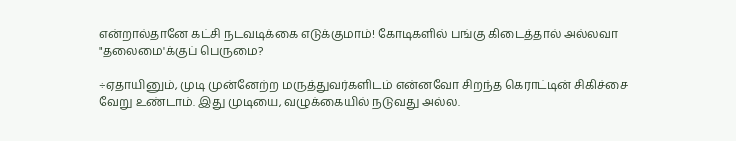என்றால்தானே கட்சி நடவடிக்கை எடுக்குமாம்! கோடிகளில் பங்கு கிடைத்தால் அல்லவா "தலைமை'க்குப் பெருமை?

÷ஏதாயினும், முடி முன்னேற்ற மருத்துவர்களிடம் என்னவோ சிறந்த கெராட்டின் சிகிச்சை வேறு உண்டாம். இது முடியை, வழுக்கையில் நடுவது அல்ல.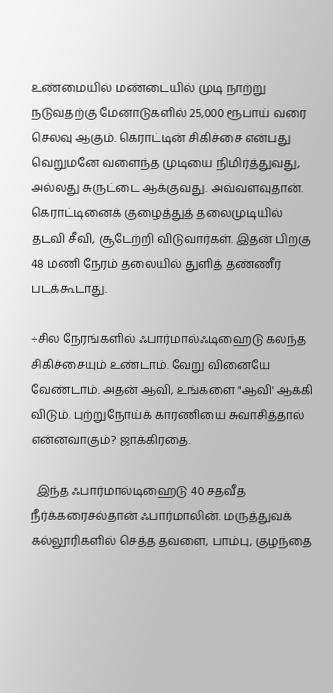உண்மையில் மண்டையில் முடி நாற்று நடுவதற்கு மேனாடுகளில் 25,000 ரூபாய் வரை செலவு ஆகும். கெராட்டின் சிகிச்சை என்பது வெறுமனே வளைந்த முடியை நிமிர்த்துவது, அல்லது சுருட்டை ஆக்குவது. அவ்வளவுதான். கெராட்டினைக் குழைத்துத் தலைமுடியில் தடவி சீவி, சூடேற்றி விடுவார்கள். இதன் பிறகு 48 மணி நேரம் தலையில் துளித் தண்ணீர் படக்கூடாது.

÷சில நேரங்களில் ஃபார்மால்ஃடிஹைடு கலந்த சிகிச்சையும் உண்டாம். வேறு வினையே வேண்டாம். அதன் ஆவி, உங்களை "ஆவி' ஆக்கி விடும். புற்றுநோய்க் காரணியை சுவாசித்தால் என்னவாகும்? ஜாக்கிரதை.

  இந்த ஃபார்மால்டிஹைடு 40 சதவீத நீர்க்கரைசல்தான் ஃபார்மாலின். மருத்துவக் கல்லூரிகளில் செத்த தவளை, பாம்பு, குழந்தை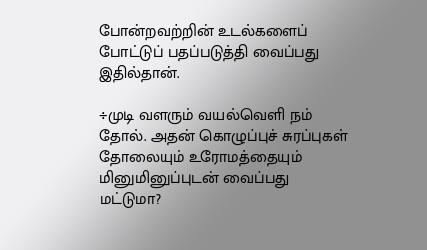போன்றவற்றின் உடல்களைப் போட்டுப் பதப்படுத்தி வைப்பது இதில்தான்.

÷முடி வளரும் வயல்வெளி நம் தோல். அதன் கொழுப்புச் சுரப்புகள் தோலையும் உரோமத்தையும் மினுமினுப்புடன் வைப்பது மட்டுமா?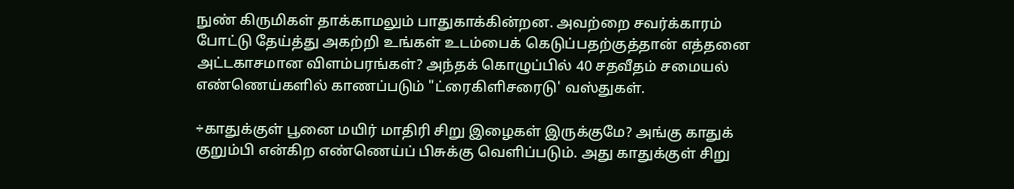நுண் கிருமிகள் தாக்காமலும் பாதுகாக்கின்றன. அவற்றை சவர்க்காரம் போட்டு தேய்த்து அகற்றி உங்கள் உடம்பைக் கெடுப்பதற்குத்தான் எத்தனை அட்டகாசமான விளம்பரங்கள்? அந்தக் கொழுப்பில் 40 சதவீதம் சமையல் எண்ணெய்களில் காணப்படும் "ட்ரைகிளிசரைடு' வஸ்துகள்.

÷காதுக்குள் பூனை மயிர் மாதிரி சிறு இழைகள் இருக்குமே? அங்கு காதுக் குறும்பி என்கிற எண்ணெய்ப் பிசுக்கு வெளிப்படும். அது காதுக்குள் சிறு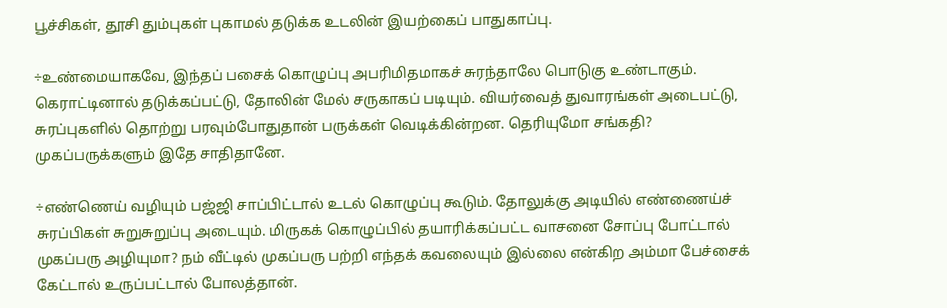பூச்சிகள், தூசி தும்புகள் புகாமல் தடுக்க உடலின் இயற்கைப் பாதுகாப்பு.

÷உண்மையாகவே, இந்தப் பசைக் கொழுப்பு அபரிமிதமாகச் சுரந்தாலே பொடுகு உண்டாகும். கெராட்டினால் தடுக்கப்பட்டு, தோலின் மேல் சருகாகப் படியும். வியர்வைத் துவாரங்கள் அடைபட்டு, சுரப்புகளில் தொற்று பரவும்போதுதான் பருக்கள் வெடிக்கின்றன. தெரியுமோ சங்கதி? முகப்பருக்களும் இதே சாதிதானே.

÷எண்ணெய் வழியும் பஜ்ஜி சாப்பிட்டால் உடல் கொழுப்பு கூடும். தோலுக்கு அடியில் எண்ணைய்ச் சுரப்பிகள் சுறுசுறுப்பு அடையும். மிருகக் கொழுப்பில் தயாரிக்கப்பட்ட வாசனை சோப்பு போட்டால் முகப்பரு அழியுமா? நம் வீட்டில் முகப்பரு பற்றி எந்தக் கவலையும் இல்லை என்கிற அம்மா பேச்சைக் கேட்டால் உருப்பட்டால் போலத்தான்.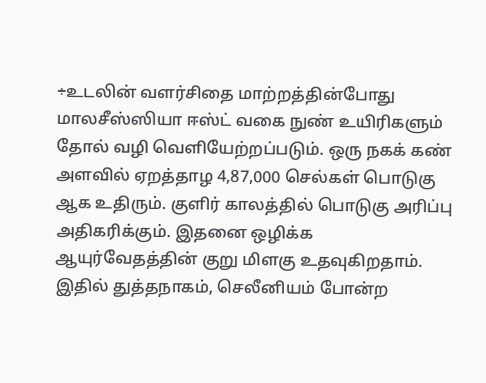÷உடலின் வளர்சிதை மாற்றத்தின்போது மாலசீஸ்ஸியா ஈஸ்ட் வகை நுண் உயிரிகளும் தோல் வழி வெளியேற்றப்படும். ஒரு நகக் கண் அளவில் ஏறத்தாழ 4,87,000 செல்கள் பொடுகு ஆக உதிரும். குளிர் காலத்தில் பொடுகு அரிப்பு அதிகரிக்கும். இதனை ஒழிக்க ஆயுர்வேதத்தின் குறு மிளகு உதவுகிறதாம். இதில் துத்தநாகம், செலீனியம் போன்ற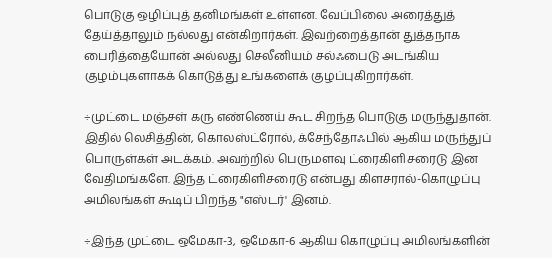பொடுகு ஒழிப்புத் தனிமங்கள் உள்ளன. வேப்பிலை அரைத்துத் தேய்த்தாலும் நல்லது என்கிறார்கள். இவற்றைத்தான் துத்தநாக பைரித்தையோன் அல்லது செலீனியம் சல்ஃபைடு அடங்கிய குழம்புகளாகக் கொடுத்து உங்களைக் குழப்புகிறார்கள்.

÷முட்டை மஞ்சள் கரு எண்ணெய் கூட சிறந்த பொடுகு மருந்துதான். இதில் லெசித்தின், கொலஸ்ட்ரோல், க்சேந்தோஃபில் ஆகிய மருந்துப் பொருள்கள் அடக்கம். அவற்றில் பெருமளவு ட்ரைகிளிசரைடு இன வேதிமங்களே. இந்த ட்ரைகிளிசரைடு என்பது கிளசரால்-கொழுப்பு அமிலங்கள் கூடிப் பிறந்த "எஸ்டர்' இனம்.

÷இந்த முட்டை ஒமேகா-3, ஒமேகா-6 ஆகிய கொழுப்பு அமிலங்களின்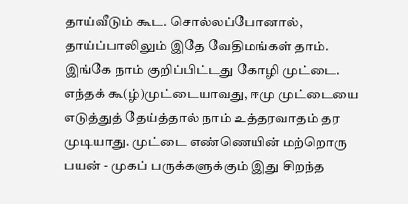தாய்வீடும் கூட. சொல்லப்போனால், தாய்ப்பாலிலும் இதே வேதிமங்கள் தாம். இங்கே நாம் குறிப்பிட்டது கோழி முட்டை. எந்தக் கூ(ழ்)முட்டையாவது, ஈமு முட்டையை எடுத்துத் தேய்த்தால் நாம் உத்தரவாதம் தர முடியாது. முட்டை எண்ணெயின் மற்றொரு பயன் - முகப் பருக்களுக்கும் இது சிறந்த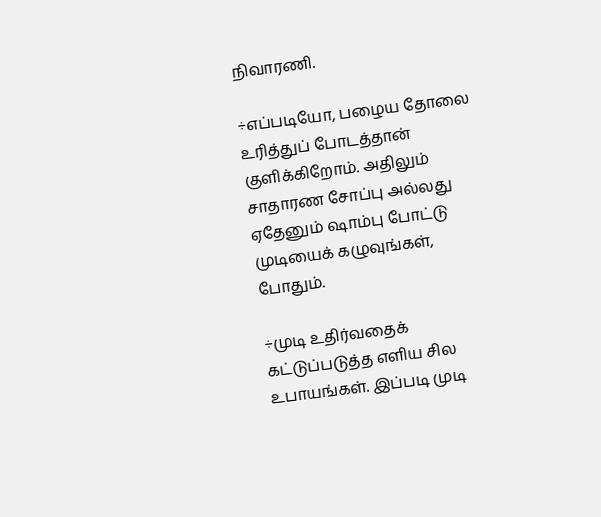நிவாரணி.

÷எப்படியோ, பழைய தோலை உரித்துப் போடத்தான் குளிக்கிறோம். அதிலும் சாதாரண சோப்பு அல்லது ஏதேனும் ஷாம்பு போட்டு முடியைக் கழுவுங்கள், போதும்.

÷முடி உதிர்வதைக் கட்டுப்படுத்த எளிய சில உபாயங்கள். இப்படி முடி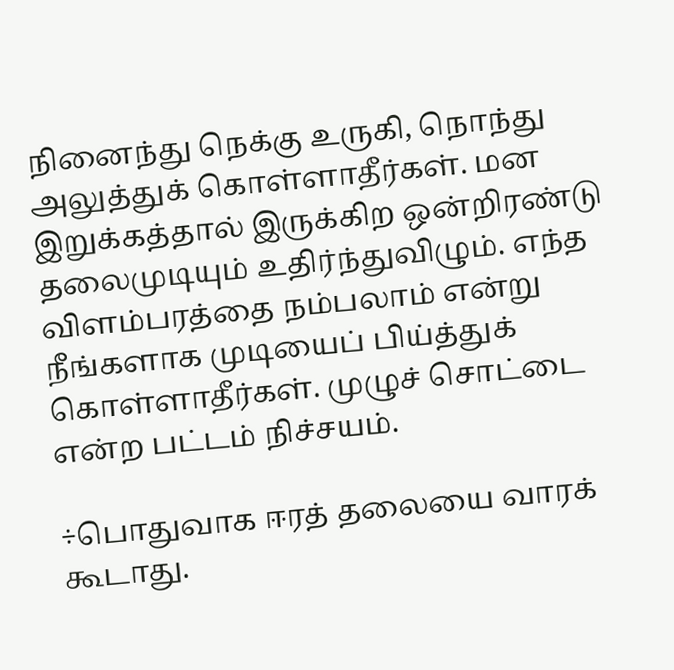நினைந்து நெக்கு உருகி, நொந்து அலுத்துக் கொள்ளாதீர்கள். மன இறுக்கத்தால் இருக்கிற ஒன்றிரண்டு தலைமுடியும் உதிர்ந்துவிழும். எந்த விளம்பரத்தை நம்பலாம் என்று நீங்களாக முடியைப் பிய்த்துக் கொள்ளாதீர்கள். முழுச் சொட்டை என்ற பட்டம் நிச்சயம்.

÷பொதுவாக ஈரத் தலையை வாரக் கூடாது.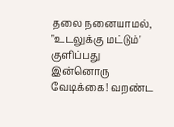தலை நனையாமல், "உடலுக்கு மட்டும்' குளிப்பது இன்னொரு வேடிக்கை! வறண்ட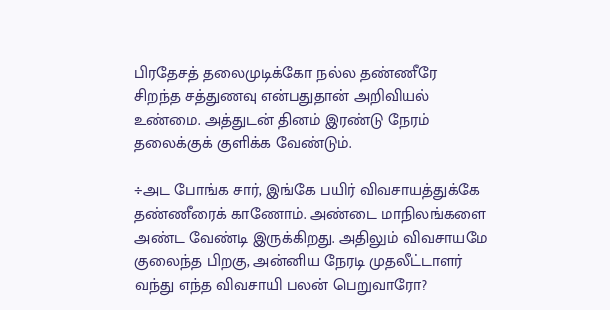பிரதேசத் தலைமுடிக்கோ நல்ல தண்ணீரே சிறந்த சத்துணவு என்பதுதான் அறிவியல் உண்மை. அத்துடன் தினம் இரண்டு நேரம் தலைக்குக் குளிக்க வேண்டும்.

÷அட போங்க சார், இங்கே பயிர் விவசாயத்துக்கே தண்ணீரைக் காணோம். அண்டை மாநிலங்களை அண்ட வேண்டி இருக்கிறது. அதிலும் விவசாயமே குலைந்த பிறகு, அன்னிய நேரடி முதலீட்டாளர் வந்து எந்த விவசாயி பலன் பெறுவாரோ?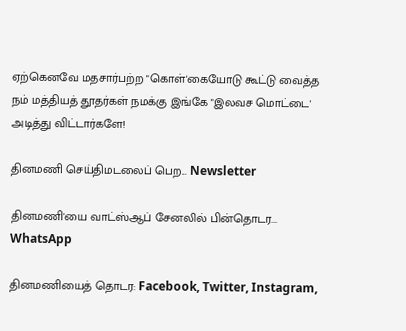ஏற்கெனவே மதசார்பற்ற "கொள்'கையோடு கூட்டு வைத்த நம் மத்தியத் தூதர்கள் நமக்கு இங்கே "இலவச மொட்டை' அடித்து விட்டார்களே!

தினமணி செய்திமடலைப் பெற... Newsletter

தினமணி'யை வாட்ஸ்ஆப் சேனலில் பின்தொடர... WhatsApp

தினமணியைத் தொடர: Facebook, Twitter, Instagram,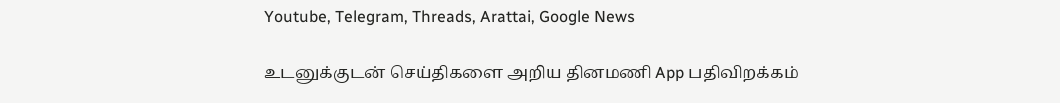Youtube, Telegram, Threads, Arattai, Google News

உடனுக்குடன் செய்திகளை அறிய தினமணி App பதிவிறக்கம்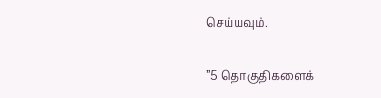செய்யவும்.

”5 தொகுதிகளைக்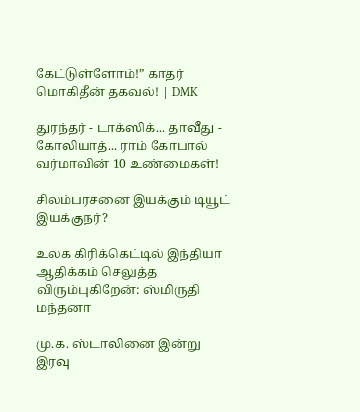கேட்டுள்ளோம்!” காதர் மொகிதீன் தகவல்! | DMK

துரந்தர் - டாக்ஸிக்... தாவீது - கோலியாத்... ராம் கோபால் வர்மாவின் 10 உண்மைகள்!

சிலம்பரசனை இயக்கும் டியூட் இயக்குநர்?

உலக கிரிக்கெட்டில் இந்தியா ஆதிக்கம் செலுத்த விரும்புகிறேன்: ஸ்மிருதி மந்தனா

மு.க. ஸ்டாலினை இன்று இரவு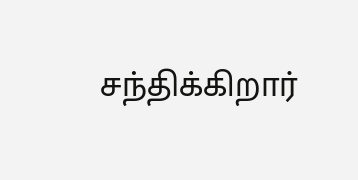சந்திக்கிறார்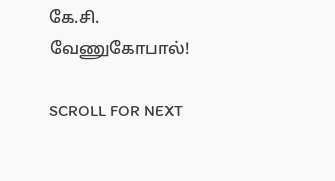கே.சி. வேணுகோபால்!

SCROLL FOR NEXT